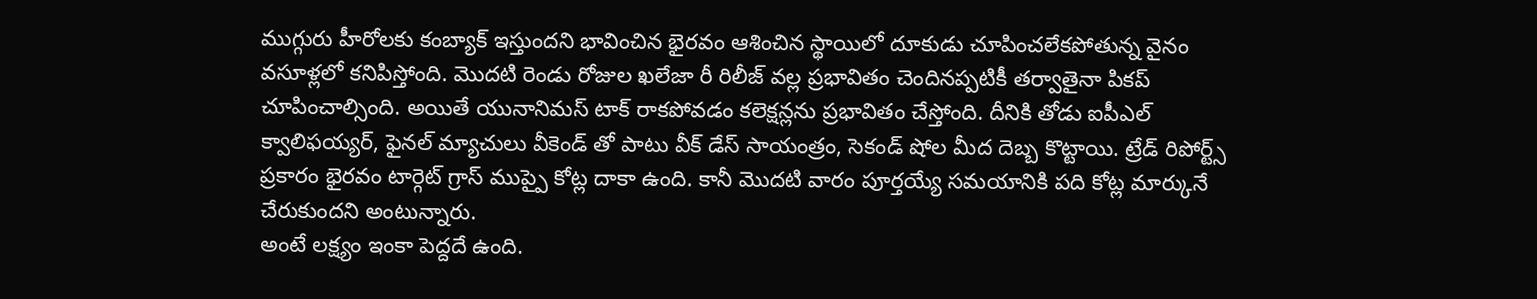ముగ్గురు హీరోలకు కంబ్యాక్ ఇస్తుందని భావించిన భైరవం ఆశించిన స్థాయిలో దూకుడు చూపించలేకపోతున్న వైనం వసూళ్లలో కనిపిస్తోంది. మొదటి రెండు రోజుల ఖలేజా రీ రిలీజ్ వల్ల ప్రభావితం చెందినప్పటికీ తర్వాతైనా పికప్ చూపించాల్సింది. అయితే యునానిమస్ టాక్ రాకపోవడం కలెక్షన్లను ప్రభావితం చేస్తోంది. దీనికి తోడు ఐపీఎల్ క్వాలిఫయ్యర్, ఫైనల్ మ్యాచులు వీకెండ్ తో పాటు వీక్ డేస్ సాయంత్రం, సెకండ్ షోల మీద దెబ్బ కొట్టాయి. ట్రేడ్ రిపోర్ట్స్ ప్రకారం భైరవం టార్గెట్ గ్రాస్ ముప్పై కోట్ల దాకా ఉంది. కానీ మొదటి వారం పూర్తయ్యే సమయానికి పది కోట్ల మార్కునే చేరుకుందని అంటున్నారు.
అంటే లక్ష్యం ఇంకా పెద్దదే ఉంది.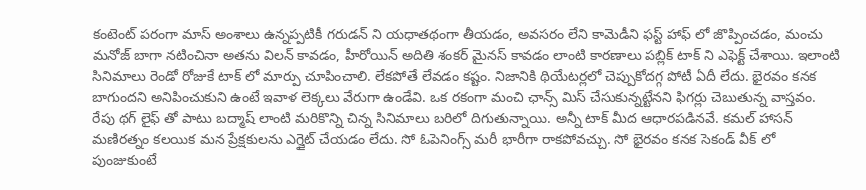కంటెంట్ పరంగా మాస్ అంశాలు ఉన్నప్పటికీ గరుడన్ ని యధాతథంగా తీయడం, అవసరం లేని కామెడీని ఫస్ట్ హాఫ్ లో జొప్పించడం, మంచు మనోజ్ బాగా నటించినా అతను విలన్ కావడం, హీరోయిన్ అదితి శంకర్ మైనస్ కావడం లాంటి కారణాలు పబ్లిక్ టాక్ ని ఎఫెక్ట్ చేశాయి. ఇలాంటి సినిమాలు రెండో రోజుకే టాక్ లో మార్పు చూపించాలి. లేకపోతే లేవడం కష్టం. నిజానికి థియేటర్లలో చెప్పుకోదగ్గ పోటీ ఏదీ లేదు. భైరవం కనక బాగుందని అనిపించుకుని ఉంటే ఇవాళ లెక్కలు వేరుగా ఉండేవి. ఒక రకంగా మంచి ఛాన్స్ మిస్ చేసుకున్నట్టేనని ఫిగర్లు చెబుతున్న వాస్తవం.
రేపు థగ్ లైఫ్ తో పాటు బద్మాష్ లాంటి మరికొన్ని చిన్న సినిమాలు బరిలో దిగుతున్నాయి. అన్నీ టాక్ మీద ఆధారపడినవే. కమల్ హాసన్ మణిరత్నం కలయిక మన ప్రేక్షకులను ఎగ్జైట్ చేయడం లేదు. సో ఓపెనింగ్స్ మరీ భారీగా రాకపోవచ్చు. సో భైరవం కనక సెకండ్ వీక్ లో పుంజుకుంటే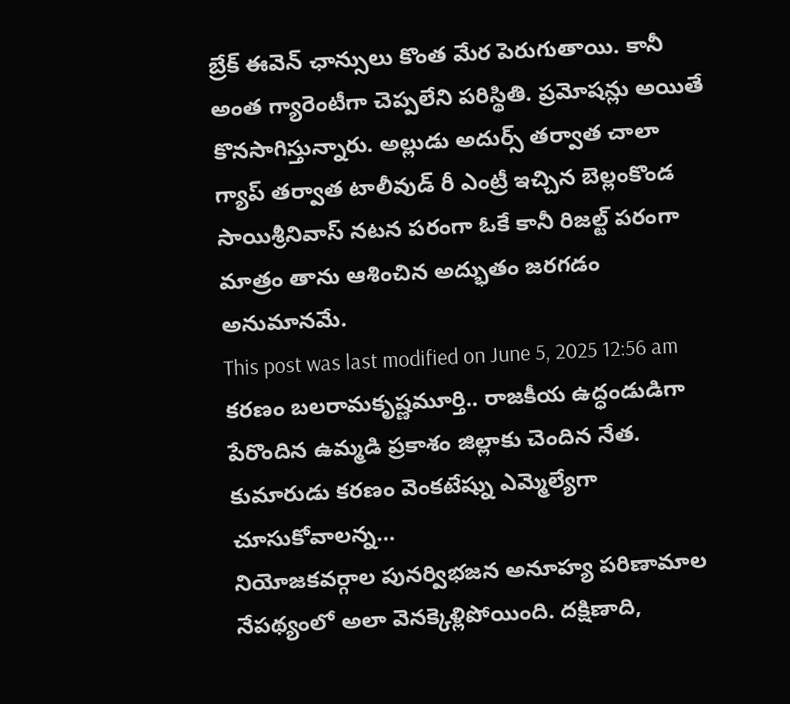బ్రేక్ ఈవెన్ ఛాన్సులు కొంత మేర పెరుగుతాయి. కానీ అంత గ్యారెంటీగా చెప్పలేని పరిస్థితి. ప్రమోషన్లు అయితే కొనసాగిస్తున్నారు. అల్లుడు అదుర్స్ తర్వాత చాలా గ్యాప్ తర్వాత టాలీవుడ్ రీ ఎంట్రీ ఇచ్చిన బెల్లంకొండ సాయిశ్రీనివాస్ నటన పరంగా ఓకే కానీ రిజల్ట్ పరంగా మాత్రం తాను ఆశించిన అద్భుతం జరగడం అనుమానమే.
This post was last modified on June 5, 2025 12:56 am
కరణం బలరామకృష్ణమూర్తి.. రాజకీయ ఉద్ధండుడిగా పేరొందిన ఉమ్మడి ప్రకాశం జిల్లాకు చెందిన నేత. కుమారుడు కరణం వెంకటేష్ను ఎమ్మెల్యేగా చూసుకోవాలన్న…
నియోజకవర్గాల పునర్విభజన అనూహ్య పరిణామాల నేపథ్యంలో అలా వెనక్కెళ్లిపోయింది. దక్షిణాది,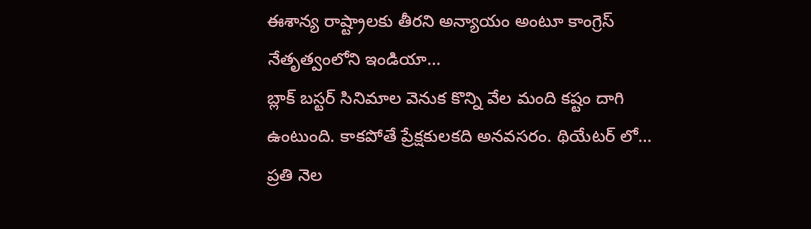ఈశాన్య రాష్ట్రాలకు తీరని అన్యాయం అంటూ కాంగ్రెస్ నేతృత్వంలోని ఇండియా…
బ్లాక్ బస్టర్ సినిమాల వెనుక కొన్ని వేల మంది కష్టం దాగి ఉంటుంది. కాకపోతే ప్రేక్షకులకది అనవసరం. థియేటర్ లో…
ప్రతి నెల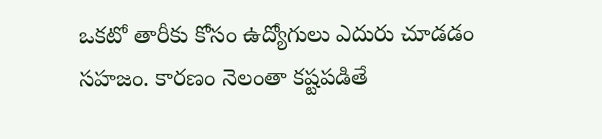ఒకటో తారీకు కోసం ఉద్యోగులు ఎదురు చూడడం సహజం. కారణం నెలంతా కష్టపడితే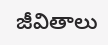జీవితాలు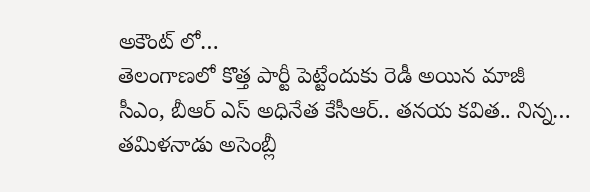అకౌంట్ లో…
తెలంగాణలో కొత్త పార్టీ పెట్టేందుకు రెడీ అయిన మాజీ సీఎం, బీఆర్ ఎస్ అధినేత కేసీఆర్.. తనయ కవిత.. నిన్న…
తమిళనాడు అసెంబ్లీ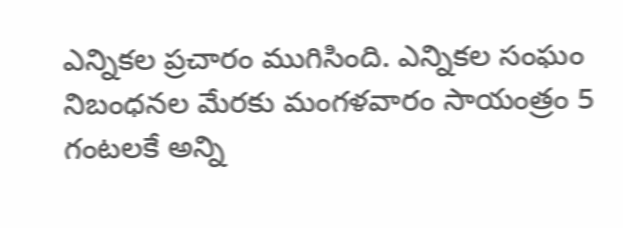ఎన్నికల ప్రచారం ముగిసింది. ఎన్నికల సంఘం నిబంధనల మేరకు మంగళవారం సాయంత్రం 5 గంటలకే అన్ని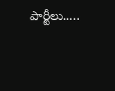పార్టీలు..…